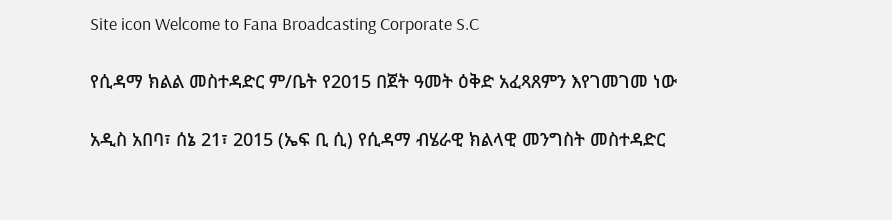Site icon Welcome to Fana Broadcasting Corporate S.C

የሲዳማ ክልል መስተዳድር ም/ቤት የ2015 በጀት ዓመት ዕቅድ አፈጻጸምን እየገመገመ ነው

አዲስ አበባ፣ ሰኔ 21፣ 2015 (ኤፍ ቢ ሲ) የሲዳማ ብሄራዊ ክልላዊ መንግስት መስተዳድር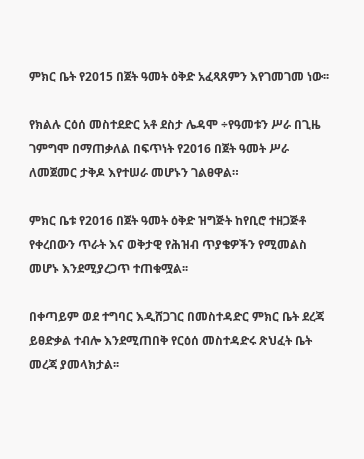ምክር ቤት የ2015 በጀት ዓመት ዕቅድ አፈጻጸምን እየገመገመ ነው፡፡

የክልሉ ርዕሰ መስተደድር አቶ ደስታ ሌዳሞ ÷የዓመቱን ሥራ በጊዜ ገምግሞ በማጠቃለል በፍጥነት የ2016 በጀት ዓመት ሥራ ለመጀመር ታቅዶ እየተሠራ መሆኑን ገልፀዋል።

ምክር ቤቱ የ2016 በጀት ዓመት ዕቅድ ዝግጅት ከየቢሮ ተዘጋጅቶ የቀረበውን ጥራት እና ወቅታዊ የሕዝብ ጥያቄዎችን የሚመልስ መሆኑ እንደሚያረጋጥ ተጠቁሟል፡፡

በቀጣይም ወደ ተግባር እዲሸጋገር በመስተዳድር ምክር ቤት ደረጃ ይፀድቃል ተብሎ እንደሚጠበቅ የርዕሰ መስተዳድሩ ጽህፈት ቤት መረጃ ያመላክታል፡፡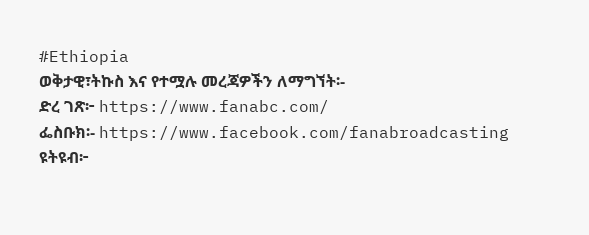#Ethiopia
ወቅታዊ፣ትኩስ እና የተሟሉ መረጃዎችን ለማግኘት፡-
ድረ ገጽ፦ https://www.fanabc.com/
ፌስቡክ፡- https://www.facebook.com/fanabroadcasting
ዩትዩብ፦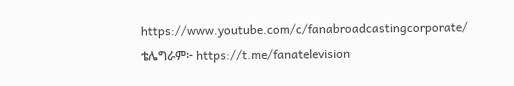https://www.youtube.com/c/fanabroadcastingcorporate/
ቴሌግራም፦ https://t.me/fanatelevision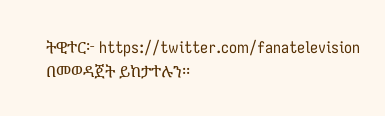ትዊተር፦ https://twitter.com/fanatelevision በመወዳጀት ይከታተሉን፡፡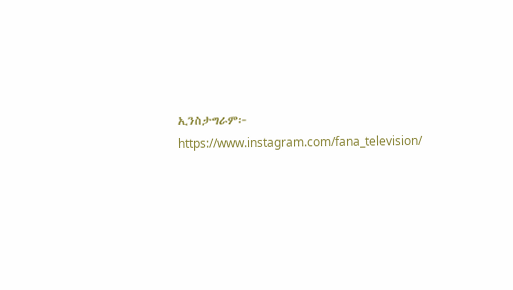ኢንስታግራም፦ https://www.instagram.com/fana_television/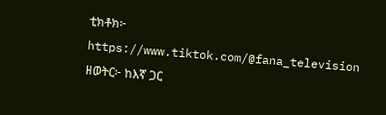ቲክቶክ፦ https://www.tiktok.com/@fana_television
ዘወትር፦ ከእኛ ጋር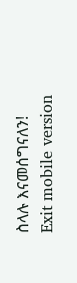ስላሉ እናመሰግናለን!
Exit mobile version